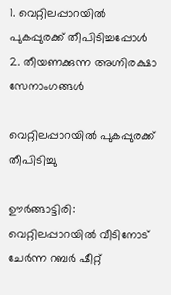1. വെറ്റിലപ്പാറയിൽ പുകപ്പുരക്ക് തീപിടിച്ചപ്പോൾ 2. തീയണക്കുന്ന അഗ്നിരക്ഷാ സേനാംഗങ്ങൾ

വെറ്റിലപ്പാറയിൽ പുകപ്പുരക്ക് തീപിടിച്ചു

ഊർങ്ങാട്ടിരി: വെറ്റിലപ്പാറയിൽ വീടിനോട് ചേർന്ന റബർ ഷീറ്റ്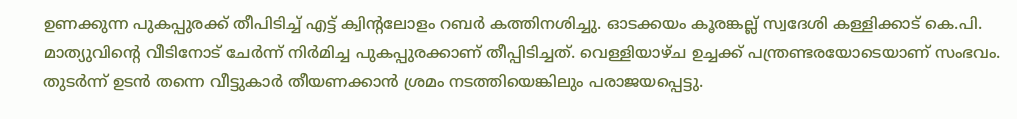ഉണക്കുന്ന പുകപ്പുരക്ക് തീപിടിച്ച് എട്ട് ക്വിന്റലോളം റബർ കത്തിനശിച്ചു. ഓടക്കയം കൂരങ്കല്ല് സ്വദേശി കള്ളിക്കാട് കെ.പി. മാത്യുവിന്റെ വീടിനോട് ചേർന്ന് നിർമിച്ച പുകപ്പുരക്കാണ് തീപ്പിടിച്ചത്. വെള്ളിയാഴ്ച ഉച്ചക്ക് പന്ത്രണ്ടരയോടെയാണ് സംഭവം. തുടർന്ന് ഉടൻ തന്നെ വീട്ടുകാർ തീയണക്കാൻ ശ്രമം നടത്തിയെങ്കിലും പരാജയപ്പെട്ടു.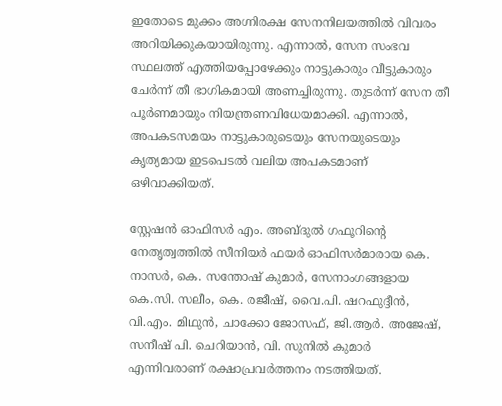ഇതോടെ മുക്കം അഗ്നിരക്ഷ സേനനിലയത്തിൽ വിവരം അറിയിക്കുകയായിരുന്നു. എന്നാൽ, സേന സംഭവ സ്ഥലത്ത് എത്തിയപ്പോഴേക്കും നാട്ടുകാരും വീട്ടുകാരും ചേർന്ന് തീ ഭാഗികമായി അണച്ചിരുന്നു. തുടർന്ന് സേന തീ പൂർണമായും നിയന്ത്രണവിധേയമാക്കി. എന്നാൽ, അപകടസമയം നാട്ടുകാരുടെയും സേനയുടെയും കൃത്യമായ ഇടപെടൽ വലിയ അപകടമാണ് ഒഴിവാക്കിയത്.

സ്റ്റേഷൻ ഓഫിസർ എം. അബ്ദുൽ ഗഫൂറിന്റെ നേതൃത്വത്തിൽ സീനിയർ ഫയർ ഓഫിസർമാരായ കെ. നാസർ, കെ. സന്തോഷ്‌ കുമാർ, സേനാംഗങ്ങളായ കെ.സി. സലീം, കെ. രജീഷ്, വൈ.പി. ഷറഫുദ്ദീൻ, വി.എം. മിഥുൻ, ചാക്കോ ജോസഫ്, ജി.ആർ. അജേഷ്, സനീഷ് പി. ചെറിയാൻ, വി. സുനിൽ കുമാർ എന്നിവരാണ് രക്ഷാപ്രവർത്തനം നടത്തിയത്.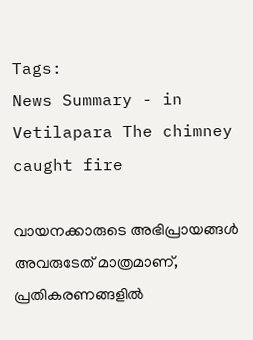Tags:
News Summary - in Vetilapara The chimney caught fire

വായനക്കാരുടെ അഭിപ്രായങ്ങള്‍ അവരുടേത് മാത്രമാണ്, പ്രതികരണങ്ങളിൽ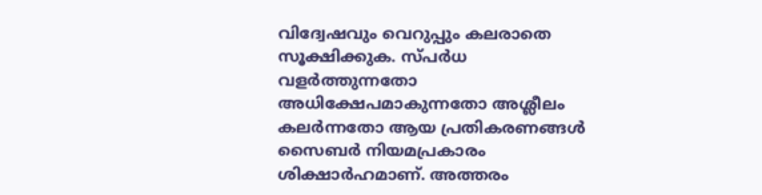വിദ്വേഷവും വെറുപ്പും കലരാതെ സൂക്ഷിക്കുക. സ്പർധ വളർത്തുന്നതോ അധിക്ഷേപമാകുന്നതോ അശ്ലീലം കലർന്നതോ ആയ പ്രതികരണങ്ങൾ സൈബർ നിയമപ്രകാരം ശിക്ഷാർഹമാണ്. അത്തരം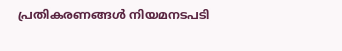പ്രതികരണങ്ങൾ നിയമനടപടി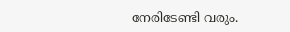നേരിടേണ്ടി വരും.